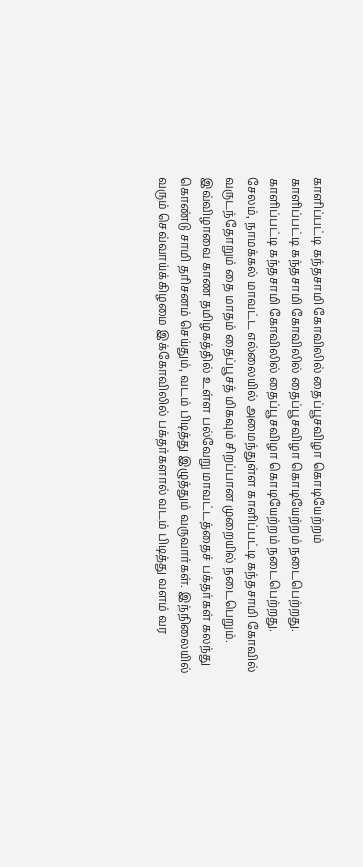காளிப்பட்டி கந்தசாமி கோவிலில் தைப்பூசவிழா கொடியேற்றம்
காளிப்பட்டி கந்தசாமி கோவிலில் தைப்பூசவிழா கொடியேற்றம் நடைபெற்றது.
காளிப்பட்டி கந்தசாமி கோவிலில் தைப்பூசவிழா கொடியேற்றம் நடைபெற்றது.
சேலம், நாமக்கல் மாவட்ட எல்லையில் அமைந்துள்ள காளிப்பட்டி கந்தசாமி கோவில் வருடந்தோறும் தை மாதம் தைப்பூசத் மிகவும் சிறப்பான முறையில் நடைபெறும். இவ்விழாவை காண தமிழகத்தில் உள்ள பல்வேறு மாவட்டத்தைச் பக்தர்கள் கலந்து கொண்டு சாமி தரிசனம் செய்தும், வடம் பிடித்து இழுத்தும் வருவார்கள். இந்நிலையில் வரும் செவ்வாய்க்கிழமை இக்கோவிலில் பக்தர்களால் வடம் பிடித்து வளம் வர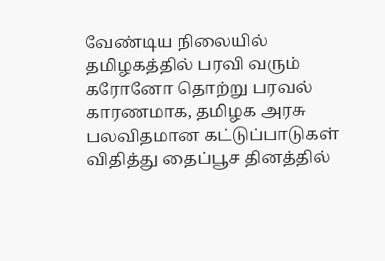வேண்டிய நிலையில் தமிழகத்தில் பரவி வரும் கரோனோ தொற்று பரவல் காரணமாக, தமிழக அரசு பலவிதமான கட்டுப்பாடுகள் விதித்து தைப்பூச தினத்தில்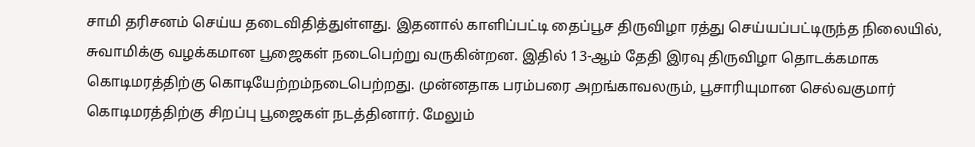சாமி தரிசனம் செய்ய தடைவிதித்துள்ளது. இதனால் காளிப்பட்டி தைப்பூச திருவிழா ரத்து செய்யப்பட்டிருந்த நிலையில், சுவாமிக்கு வழக்கமான பூஜைகள் நடைபெற்று வருகின்றன. இதில் 13-ஆம் தேதி இரவு திருவிழா தொடக்கமாக கொடிமரத்திற்கு கொடியேற்றம்நடைபெற்றது. முன்னதாக பரம்பரை அறங்காவலரும், பூசாரியுமான செல்வகுமார் கொடிமரத்திற்கு சிறப்பு பூஜைகள் நடத்தினார். மேலும்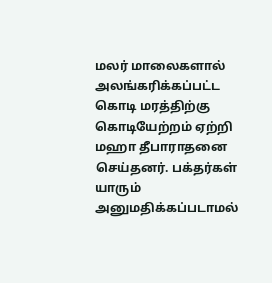மலர் மாலைகளால் அலங்கரிக்கப்பட்ட கொடி மரத்திற்கு கொடியேற்றம் ஏற்றி மஹா தீபாராதனை செய்தனர். பக்தர்கள் யாரும் அனுமதிக்கப்படாமல்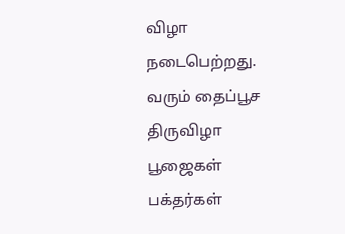விழா நடைபெற்றது. வரும் தைப்பூச திருவிழா பூஜைகள் பக்தர்கள்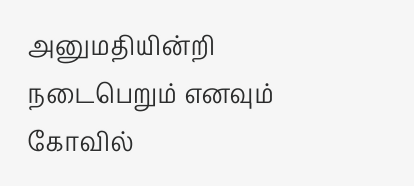அனுமதியின்றி நடைபெறும் எனவும் கோவில்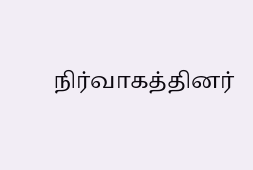நிர்வாகத்தினர்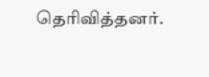தெரிவித்தனர்.